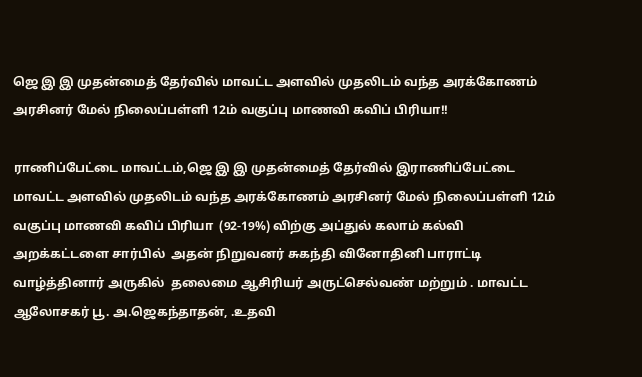ஜெ இ இ முதன்மைத் தேர்வில் மாவட்ட அளவில் முதலிடம் வந்த அரக்கோணம் அரசினர் மேல் நிலைப்பள்ளி 12ம் வகுப்பு மாணவி கவிப் பிரியா!!

ராணிப்பேட்டை மாவட்டம்,ஜெ இ இ முதன்மைத் தேர்வில் இராணிப்பேட்டை மாவட்ட அளவில் முதலிடம் வந்த அரக்கோணம் அரசினர் மேல் நிலைப்பள்ளி 12ம் வகுப்பு மாணவி கவிப் பிரியா  (92-19%) விற்கு அப்துல் கலாம் கல்வி அறக்கட்டளை சார்பில்  அதன் நிறுவனர் சுகந்தி வினோதினி பாராட்டி வாழ்த்தினார் அருகில்  தலைமை ஆசிரியர் அருட்செல்வண் மற்றும் . மாவட்ட ஆலோசகர் பூ. அ.ஜெகந்தாதன், .உதவி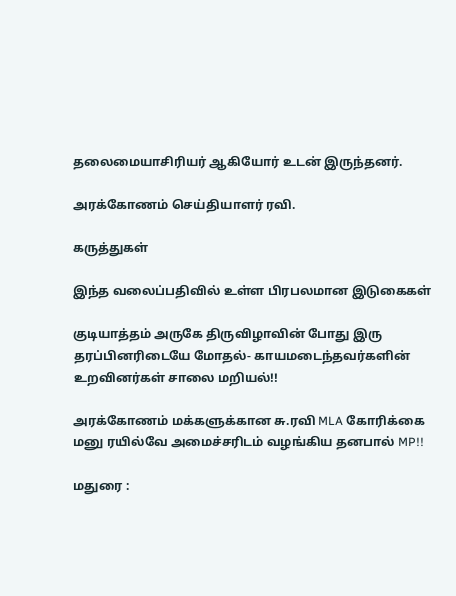தலைமையாசிரியர் ஆகியோர் உடன் இருந்தனர்.

அரக்கோணம் செய்தியாளர் ரவி.

கருத்துகள்

இந்த வலைப்பதிவில் உள்ள பிரபலமான இடுகைகள்

குடியாத்தம் அருகே திருவிழாவின் போது இரு தரப்பினரிடையே மோதல்- காயமடைந்தவர்களின் உறவினர்கள் சாலை மறியல்!!

அரக்கோணம் மக்களுக்கான சு.ரவி MLA கோரிக்கை மனு ரயில்வே அமைச்சரிடம் வழங்கிய தனபால் MP!!

மதுரை :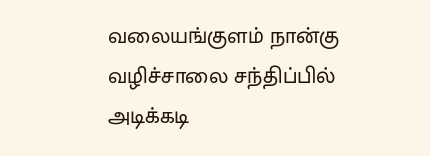வலையங்குளம் நான்கு வழிச்சாலை சந்திப்பில் அடிக்கடி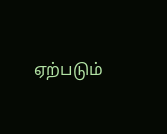ஏற்படும்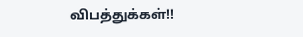விபத்துக்கள்!!